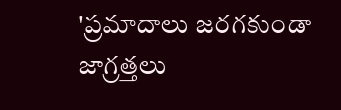'ప్రమాదాలు జరగకుండా జాగ్రత్తలు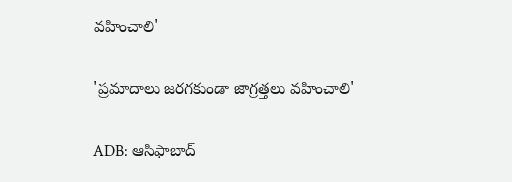వహించాలి'

'ప్రమాదాలు జరగకుండా జాగ్రత్తలు వహించాలి'

ADB: ఆసిఫాబాద్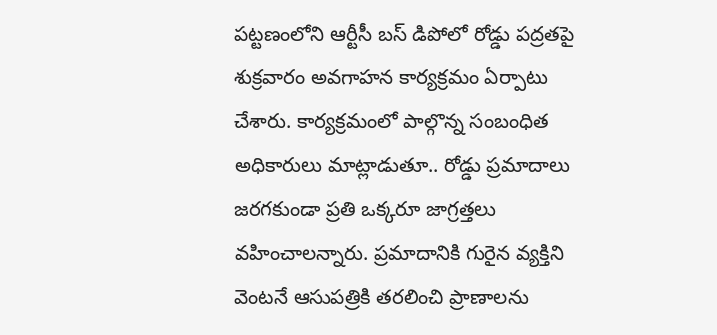పట్టణంలోని ఆర్టీసీ బస్ డిపోలో రోడ్డు పద్రతపై శుక్రవారం అవగాహన కార్యక్రమం ఏర్పాటు చేశారు. కార్యక్రమంలో పాల్గొన్న సంబంధిత అధికారులు మాట్లాడుతూ.. రోడ్డు ప్రమాదాలు జరగకుండా ప్రతి ఒక్కరూ జాగ్రత్తలు వహించాలన్నారు. ప్రమాదానికి గురైన వ్యక్తిని వెంటనే ఆసుపత్రికి తరలించి ప్రాణాలను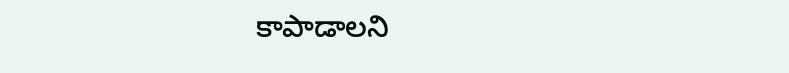కాపాడాలని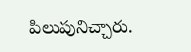పిలుపునిచ్చారు.